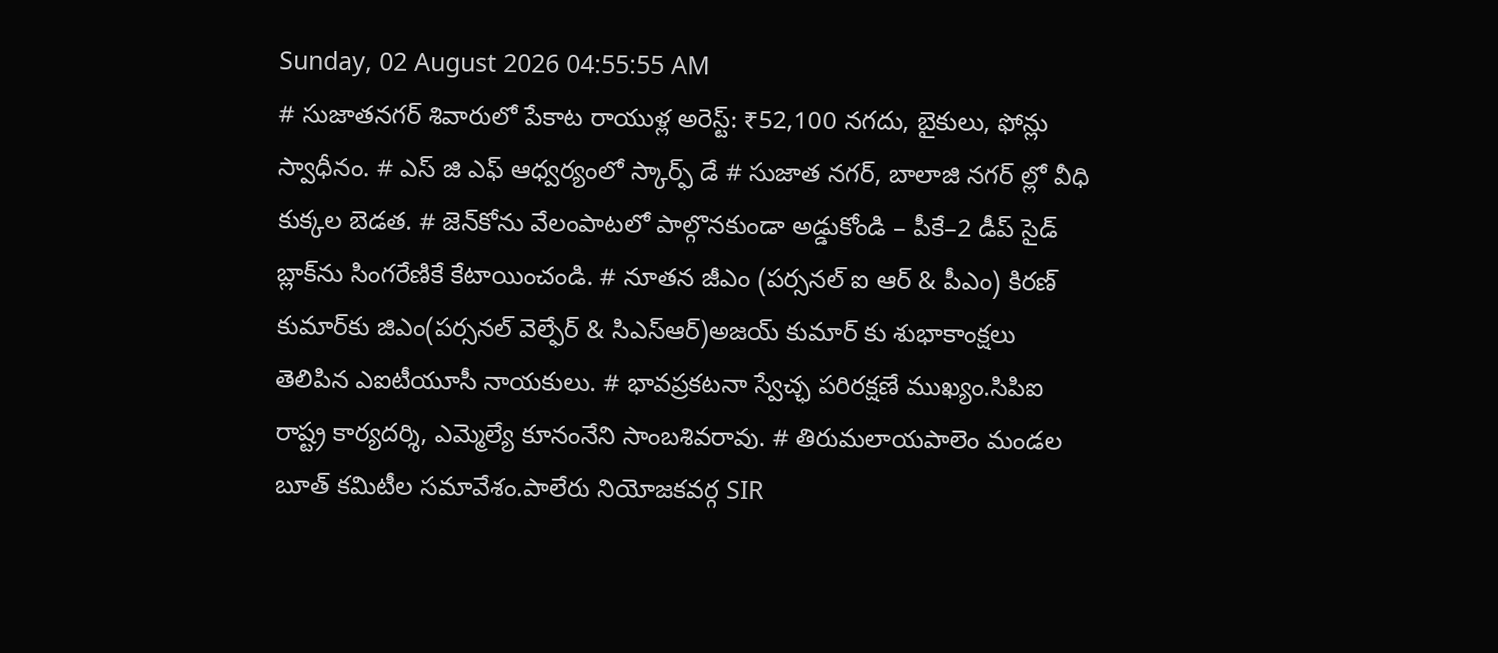Sunday, 02 August 2026 04:55:55 AM
# సుజాతనగర్ శివారులో పేకాట రాయుళ్ల అరెస్ట్: ₹52,100 నగదు, బైకులు, ఫోన్లు స్వాధీనం. # ఎస్ జి ఎఫ్ ఆధ్వర్యంలో స్కార్ఫ్ డే # సుజాత నగర్, బాలాజి నగర్ ల్లో వీధి కుక్కల బెడత. # జెన్‌కోను వేలంపాటలో పాల్గొనకుండా అడ్డుకోండి – పీకే–2 డీప్ సైడ్ బ్లాక్‌ను సింగరేణికే కేటాయించండి. # నూతన జీఎం (పర్సనల్ ఐ ఆర్ & పీఎం) కిరణ్ కుమార్‌కు జిఎం(పర్సనల్ వెల్ఫేర్ & సిఎస్ఆర్)అజయ్ కుమార్ కు శుభాకాంక్షలు తెలిపిన ఎఐటీయూసీ నాయకులు. # భావప్రకటనా స్వేచ్ఛ పరిరక్షణే ముఖ్యం.సిపిఐ రాష్ట్ర కార్యదర్శి, ఎమ్మెల్యే కూనంనేని సాంబశివరావు. # తిరుమలాయపాలెం మండల బూత్ కమిటీల సమావేశం.పాలేరు నియోజకవర్గ SIR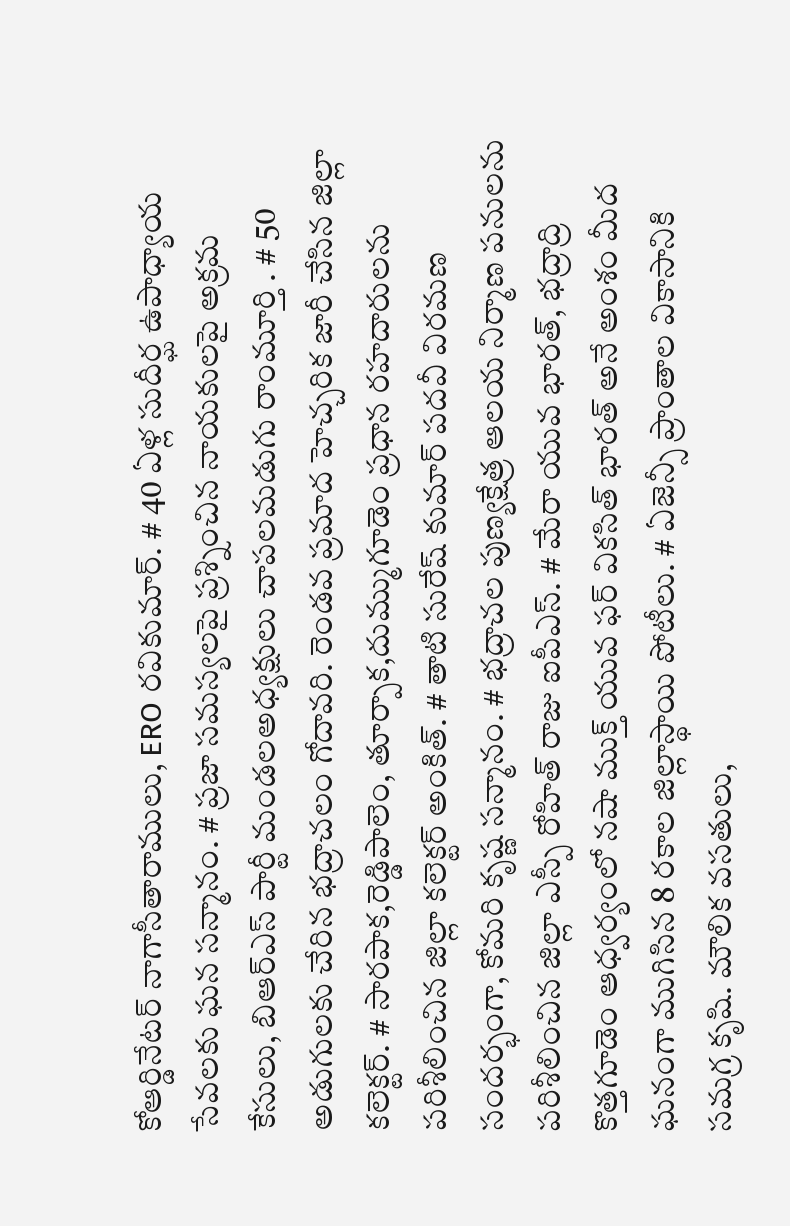కోఆర్డినేటర్ నాగాసీతారాములు, ERO రవికుమార్. # 40 ఏళ్ల సుదీర్ఘ ఉపాధ్యాయ సేవలకు ఘన సన్మానం. # ప్రజా సమస్యలపై ప్రశ్నించిన నాయకులపై అక్రమ కేసులు, బిఆర్ఎస్ పార్టీ మండలఅధ్యక్షులు చాపలమడుగు రాంమూర్తి . # 50 అడుగులకు చేరిన భద్రాచలం గోదావరి. రెండవ ప్రమాద హెచ్చరిక జారీ చేసిన జిల్లా కలెక్టర్. # సారపాక,రెడ్డిపాలెం, తూర్పాక,దుమ్ముగూడెం ప్రధాన రహదారులను పరిశీలించిన జిల్లా కలెక్టర్ అంకిత్. # తాటి సురేష్ కుమార్ పదవీ విరమణ సందర్భంగా, కోమరి కృష్ణ సన్మానం. # భద్రాచల పుణ్యక్షేత్ర ఆలయ నిర్మాణ పనులను పరిశీలించిన జిల్లా ఎస్పీ రోహిత్ రాజు ఐపీఎస్. # మేరా యువ భారత్, భద్రాద్రి కొత్తగూడెం ఆధ్వర్యంలో నషా ముక్త్ యువ ఫర్ వికసిత్ భారత్ అనే అంశం మీద ఘనంగా ముగిసిన 8 రకాల జిల్లాస్థాయి పోటీలు. # ఏజెన్సీ ప్రాంతాల వికాసానికి సమగ్ర కృషి. మౌలిక వసతులు,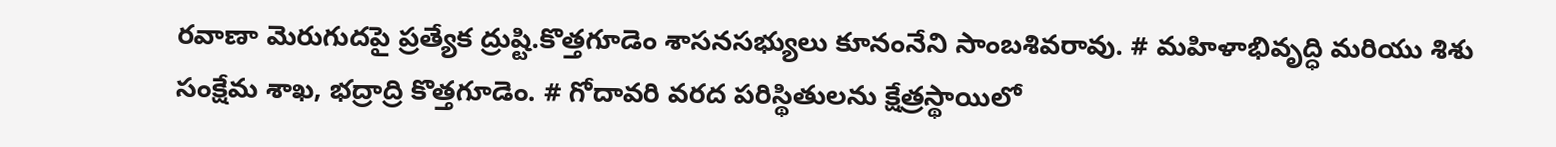రవాణా మెరుగుదపై ప్రత్యేక ద్రుష్టి.కొత్తగూడెం శాసనసభ్యులు కూనంనేని సాంబశివరావు. # మహిళాభివృద్ధి మరియు శిశు సంక్షేమ శాఖ, భద్రాద్రి కొత్తగూడెం. # గోదావరి వరద పరిస్థితులను క్షేత్రస్థాయిలో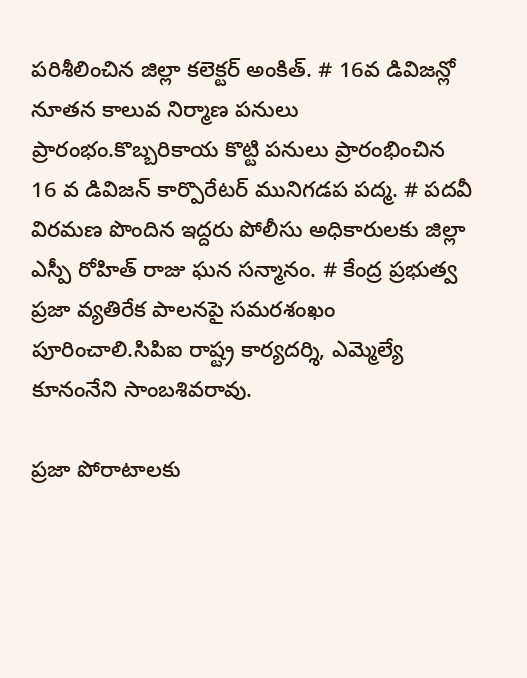పరిశీలించిన జిల్లా కలెక్టర్ అంకిత్. # 16వ డివిజన్లో నూతన కాలువ నిర్మాణ పనులు ప్రారంభం.కొబ్బరికాయ కొట్టి పనులు ప్రారంభించిన 16 వ డివిజన్ కార్పొరేటర్ మునిగడప పద్మ. # పదవీ విరమణ పొందిన ఇద్దరు పోలీసు అధికారులకు జిల్లా ఎస్పీ రోహిత్ రాజు ఘన సన్మానం. # కేంద్ర ప్రభుత్వ ప్రజా వ్యతిరేక పాలనపై సమరశంఖం పూరించాలి.సిపిఐ రాష్ట్ర కార్యదర్శి, ఎమ్మెల్యే కూనంనేని సాంబశివరావు.

ప్రజా పోరాటాలకు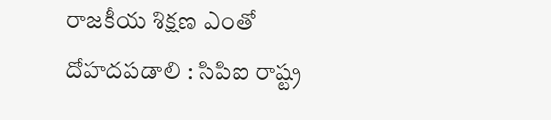రాజకీయ శిక్షణ ఎంతో దోహదపడాలి : సిపిఐ రాష్ట్ర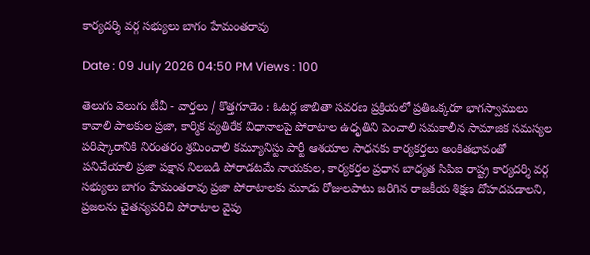కార్యదర్శి వర్గ సభ్యులు బాగం హేమంతరావు

Date : 09 July 2026 04:50 PM Views : 100

తెలుగు వెలుగు టీవీ - వార్తలు / కొత్తగూడెం : ఓటర్ల జాబితా సవరణ ప్రక్రియలో ప్రతిఒక్కరూ భాగస్వాములు కావాలి పాలకుల ప్రజా, కార్మిక వ్యతిరేక విధానాలపై పోరాటాల ఉధృతిని పెంచాలి సమకాలీన సామాజిక సమస్యల పరిష్కారానికి నిరంతరం శ్రమించాలి కమ్యూనిస్టు పార్టీ ఆశయాల సాధనకు కార్యకర్తలు అంకితభావంతో పనిచేయాలి ప్రజా పక్షాన నిలబడి పోరాడటమే నాయకుల, కార్యకర్తల ప్రధాన బాధ్యత సిపిఐ రాష్ట్ర కార్యదర్శి వర్గ సభ్యులు బాగం హేమంతరావు ప్రజా పోరాటాలకు మూడు రోజులపాటు జరిగిన రాజకీయ శిక్షణ దోహదపడాలని, ప్రజలను చైతన్యపరిచి పోరాటాల వైపు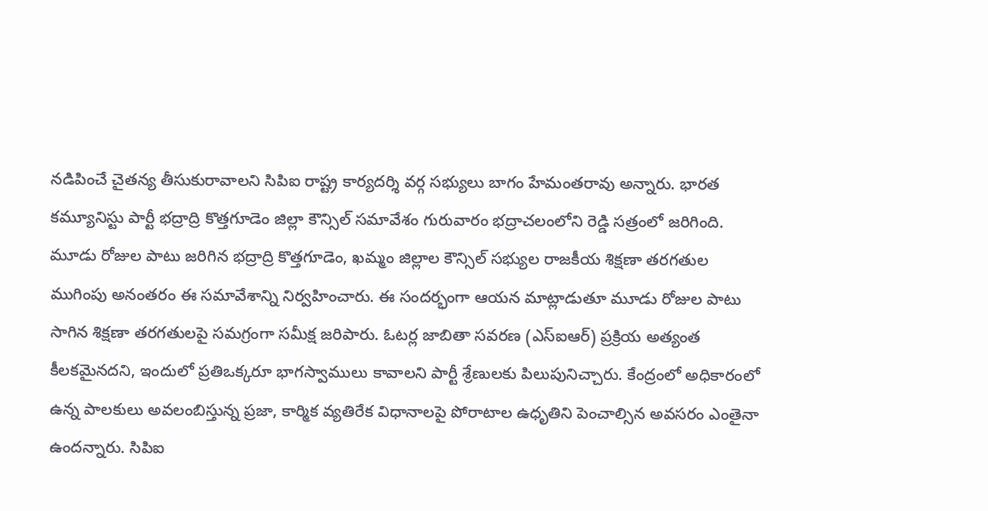నడిపించే చైతన్య తీసుకురావాలని సిపిఐ రాష్ట్ర కార్యదర్శి వర్గ సభ్యులు బాగం హేమంతరావు అన్నారు. భారత కమ్యూనిస్టు పార్టీ భద్రాద్రి కొత్తగూడెం జిల్లా కౌన్సిల్ సమావేశం గురువారం భద్రాచలంలోని రెడ్డి సత్రంలో జరిగింది. మూడు రోజుల పాటు జరిగిన భద్రాద్రి కొత్తగూడెం, ఖమ్మం జిల్లాల కౌన్సిల్ సభ్యుల రాజకీయ శిక్షణా తరగతుల ముగింపు అనంతరం ఈ సమావేశాన్ని నిర్వహించారు. ఈ సందర్భంగా ఆయన మాట్లాడుతూ మూడు రోజుల పాటు సాగిన శిక్షణా తరగతులపై సమగ్రంగా సమీక్ష జరిపారు. ఓటర్ల జాబితా సవరణ (ఎస్ఐఆర్) ప్రక్రియ అత్యంత కీలకమైనదని, ఇందులో ప్రతిఒక్కరూ భాగస్వాములు కావాలని పార్టీ శ్రేణులకు పిలుపునిచ్చారు. కేంద్రంలో అధికారంలో ఉన్న పాలకులు అవలంబిస్తున్న ప్రజా, కార్మిక వ్యతిరేక విధానాలపై పోరాటాల ఉధృతిని పెంచాల్సిన అవసరం ఎంతైనా ఉందన్నారు. సిపిఐ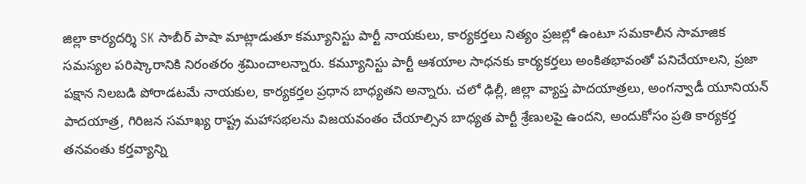జిల్లా కార్యదర్శి SK సాబీర్ పాషా మాట్లాడుతూ కమ్యూనిస్టు పార్టీ నాయకులు, కార్యకర్తలు నిత్యం ప్రజల్లో ఉంటూ సమకాలీన సామాజిక సమస్యల పరిష్కారానికి నిరంతరం శ్రమించాలన్నారు. కమ్యూనిస్టు పార్టీ ఆశయాల సాధనకు కార్యకర్తలు అంకితభావంతో పనిచేయాలని, ప్రజా పక్షాన నిలబడి పోరాడటమే నాయకుల, కార్యకర్తల ప్రధాన బాధ్యతని అన్నారు. చలో ఢిల్లీ, జిల్లా వ్యాప్త పాదయాత్రలు, అంగన్వాడీ యూనియన్ పాదయాత్ర, గిరిజన సమాఖ్య రాష్ట్ర మహాసభలను విజయవంతం చేయాల్సిన బాధ్యత పార్టీ శ్రేణులపై ఉందని, అందుకోసం ప్రతి కార్యకర్త తనవంతు కర్తవ్యాన్ని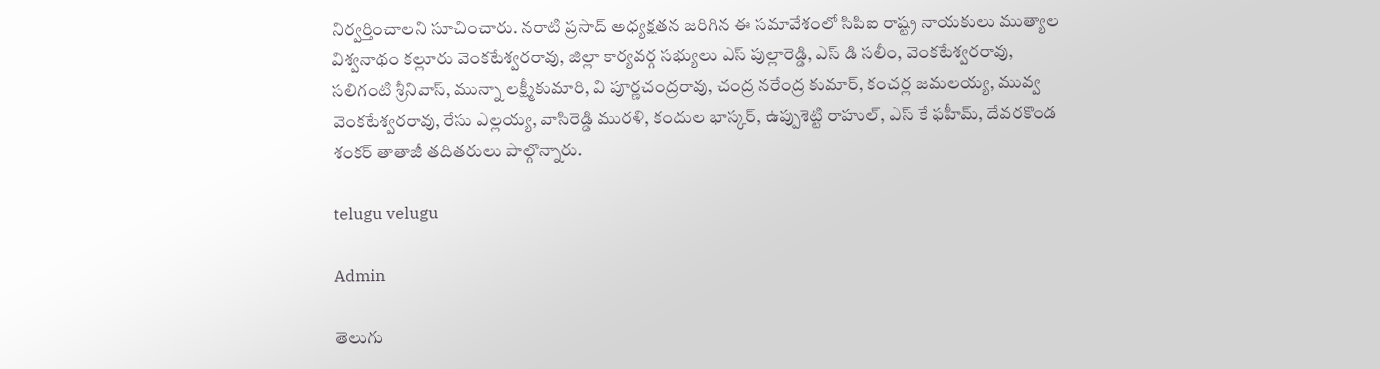నిర్వర్తించాలని సూచించారు. నరాటి ప్రసాద్ అధ్యక్షతన జరిగిన ఈ సమావేశంలో సిపిఐ రాష్ట్ర నాయకులు ముత్యాల విశ్వనాథం కల్లూరు వెంకటేశ్వరరావు, జిల్లా కార్యవర్గ సభ్యులు ఎస్ పుల్లారెడ్డి, ఎస్ డి సలీం, వెంకటేశ్వరరావు, సలిగంటి శ్రీనివాస్, మున్నా లక్ష్మీకుమారి, వి పూర్ణచంద్రరావు, చంద్ర నరేంద్ర కుమార్, కంచర్ల జమలయ్య, మువ్వ వెంకటేశ్వరరావు, రేసు ఎల్లయ్య, వాసిరెడ్డి మురళి, కందుల భాస్కర్, ఉప్పుశెట్టి రాహుల్, ఎస్ కే ఫహీమ్, దేవరకొండ శంకర్ తాతాజీ తదితరులు పాల్గొన్నారు.

telugu velugu

Admin

తెలుగు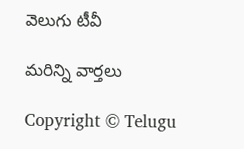వెలుగు టీవీ

మరిన్ని వార్తలు

Copyright © Telugu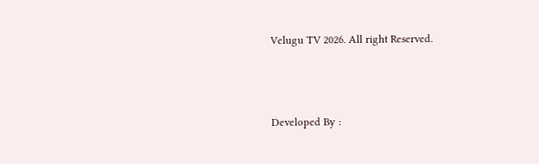Velugu TV 2026. All right Reserved.



Developed By :